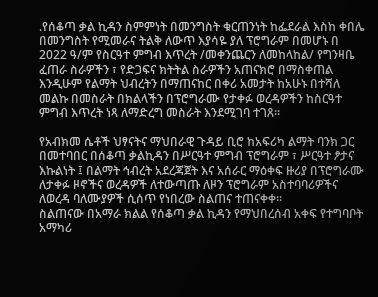.የሰቆጣ ቃል ኪዳን ስምምነት በመንግስት ቁርጠንነት ከፌደራል እስከ ቀበሌ በመንግስት የሚመራና ትልቅ ለውጥ እያሳዬ ያለ ፕሮግራም በመሆኑ በ 2022 ዓ/ም የስርዓተ ምግብ እጥረት /መቀንጨርን ለመከላከል/ የግንዛቤ ፈጠራ ስራዎችን ፣ የድጋፍና ክትትል ስራዎችን አጠናክሮ በማስቀጠል እንዲሁም የልማት ህብረትን በማጠናከር በቀሪ አመታት ከአሁኑ በተሻለ መልኩ በመስራት በክልላችን በፕሮግራሙ የታቀፉ ወረዳዎችን ከስርዓተ ምግብ እጥረት ነጻ ለማድረግ መስራት እንደሚገባ ተገጸ፡፡

የአብክመ ሴቶች ህፃናትና ማህበራዊ ጉዳይ ቢሮ ከአፍሪካ ልማት ባንክ ጋር በመተባበር በሰቆጣ ቃልኪዳን በሥርዓተ ምግብ ፕሮግራም ፣ ሥርዓተ ፆታና እኩልነት ፤ በልማት ኅብረት አደረጃጀት እና አሰራር ማዕቀፍ ዙሪያ በፕሮግራሙ ለታቀፉ ዞኖችና ወረዳዎች ለተውጣጡ ለዞን ፕሮግራም አስተባባሪዎችና ለወረዳ ባለሙያዎች ሲሰጥ የነበረው ስልጠና ተጠናቀቀ፡፡
ስልጠናው በአማራ ክልል የሰቆጣ ቃል ኪዳን የማህበረሰብ አቀፍ የተግባቦት አማካሪ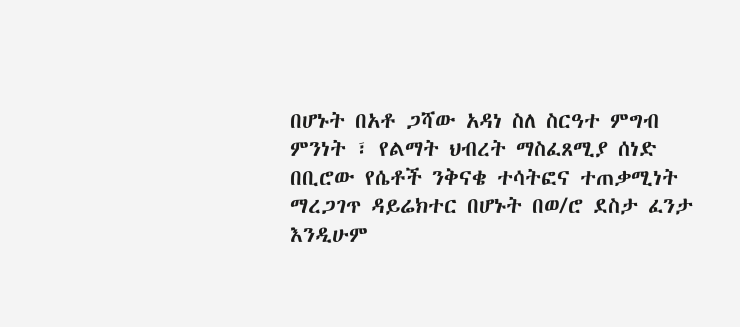በሆኑት በአቶ ጋሻው አዳነ ስለ ስርዓተ ምግብ ምንነት ፣ የልማት ህብረት ማስፈጸሚያ ሰነድ በቢሮው የሴቶች ንቅናቄ ተሳትፎና ተጠቃሚነት ማረጋገጥ ዳይሬክተር በሆኑት በወ/ሮ ደስታ ፈንታ እንዲሁም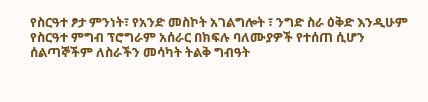የስርዓተ ፆታ ምንነት፣ የአንድ መስኮት አገልግሎት ፣ ንግድ ስራ ዕቅድ እንዲሁም የስርዓተ ምግብ ፕሮግራም አሰራር በክፍሉ ባለሙያዎች የተሰጠ ሲሆን ሰልጣኞችም ለስራችን መሳካት ትልቅ ግብዓት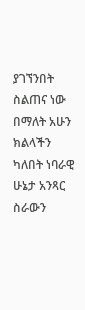ያገኘንበት ስልጠና ነው በማለት አሁን ክልላችን ካለበት ነባራዊ ሁኔታ አንጻር ስራውን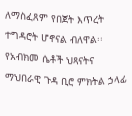ለማስፈጸም የበጀት እጥረት ተግዳሮት ሆኖናል ብለዋል፡፡
የአብክመ ሴቶች ህጻናትና ማህበራዊ ጉዳ ቢሮ ምክትል ኃላፊ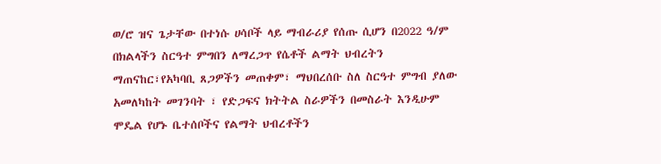ወ/ሮ ዝና ጌታቸው በተነሱ ሀሳቦች ላይ ማብራሪያ የሰጡ ሲሆን በ2022 ዓ/ም በክልላችን ስርዓተ ምግበን ለማረጋጥ የሴቶች ልማት ህብረትን ማጠናከር፣የአካባቢ ጸጋዎችን መጠቀም፣ ማህበረሰቡ ስለ ስርዓተ ምግብ ያለው አመለካከት መገንባት ፣ የድጋፍና ክትትል ስራዎችን በመስራት እንዲሁም ሞዴል የሆኑ ቤተሰቦችና የልማት ህብረቶችን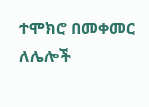ተሞክሮ በመቀመር ለሌሎች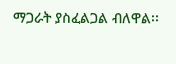ማጋራት ያስፈልጋል ብለዋል፡፡